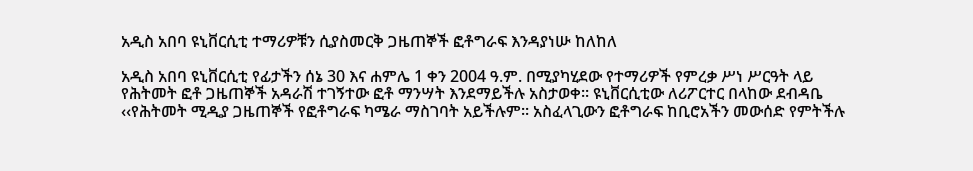አዲስ አበባ ዩኒቨርሲቲ ተማሪዎቹን ሲያስመርቅ ጋዜጠኞች ፎቶግራፍ እንዳያነሡ ከለከለ

አዲስ አበባ ዩኒቨርሲቲ የፊታችን ሰኔ 30 እና ሐምሌ 1 ቀን 2004 ዓ.ም. በሚያካሂደው የተማሪዎች የምረቃ ሥነ ሥርዓት ላይ የሕትመት ፎቶ ጋዜጠኞች አዳራሽ ተገኝተው ፎቶ ማንሣት እንደማይችሉ አስታወቀ፡፡ ዩኒቨርሲቲው ለሪፖርተር በላከው ደብዳቤ ‹‹የሕትመት ሚዲያ ጋዜጠኞች የፎቶግራፍ ካሜራ ማስገባት አይችሉም፡፡ አስፈላጊውን ፎቶግራፍ ከቢሮአችን መውሰድ የምትችሉ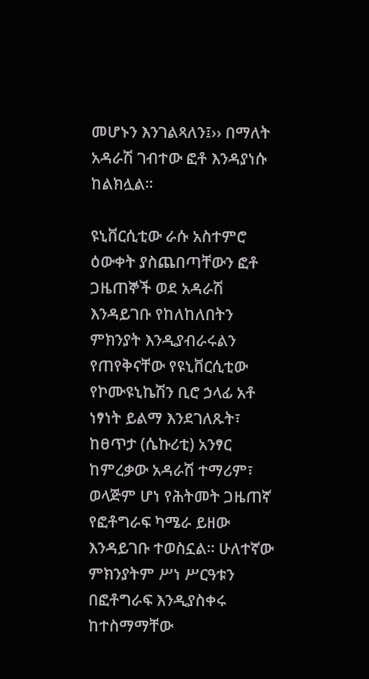መሆኑን እንገልጻለን፤›› በማለት አዳራሽ ገብተው ፎቶ እንዳያነሱ ከልክሏል፡፡

ዩኒቨርሲቲው ራሱ አስተምሮ ዕውቀት ያስጨበጣቸውን ፎቶ ጋዜጠኞች ወደ አዳራሽ እንዳይገቡ የከለከለበትን ምክንያት እንዲያብራሩልን የጠየቅናቸው የዩኒቨርሲቲው የኮሙዩኒኬሽን ቢሮ ኃላፊ አቶ ነፃነት ይልማ እንደገለጹት፣ ከፀጥታ (ሴኩሪቲ) አንፃር ከምረቃው አዳራሽ ተማሪም፣ ወላጅም ሆነ የሕትመት ጋዜጠኛ የፎቶግራፍ ካሜራ ይዘው እንዳይገቡ ተወስኗል፡፡ ሁለተኛው ምክንያትም ሥነ ሥርዓቱን በፎቶግራፍ እንዲያስቀሩ ከተስማማቸው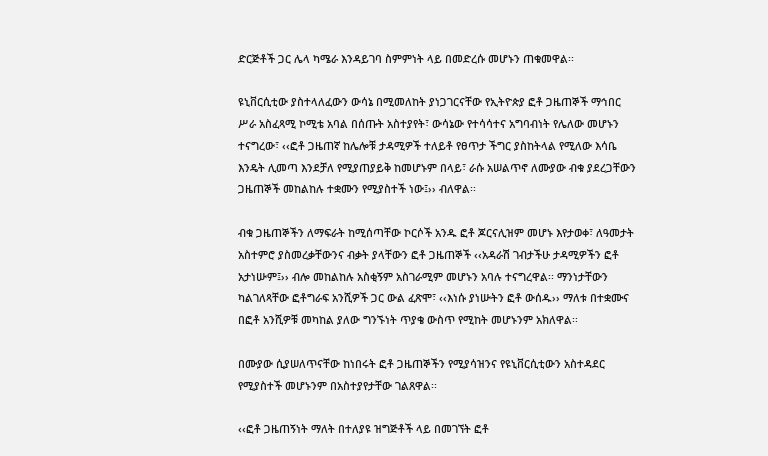ድርጅቶች ጋር ሌላ ካሜራ እንዳይገባ ስምምነት ላይ በመድረሱ መሆኑን ጠቁመዋል፡፡

ዩኒቨርሲቲው ያስተላለፈውን ውሳኔ በሚመለከት ያነጋገርናቸው የኢትዮጵያ ፎቶ ጋዜጠኞች ማኅበር ሥራ አስፈጻሚ ኮሚቴ አባል በሰጡት አስተያየት፣ ውሳኔው የተሳሳተና አግባብነት የሌለው መሆኑን ተናግረው፣ ‹‹ፎቶ ጋዜጠኛ ከሌሎቹ ታዳሚዎች ተለይቶ የፀጥታ ችግር ያስከትላል የሚለው እሳቤ እንዴት ሊመጣ እንደቻለ የሚያጠያይቅ ከመሆኑም በላይ፣ ራሱ አሠልጥኖ ለሙያው ብቁ ያደረጋቸውን ጋዜጠኞች መከልከሉ ተቋሙን የሚያስተች ነው፤›› ብለዋል፡፡

ብቁ ጋዜጠኞችን ለማፍራት ከሚሰጣቸው ኮርሶች አንዱ ፎቶ ጆርናሊዝም መሆኑ እየታወቀ፣ ለዓመታት አስተምሮ ያስመረቃቸውንና ብቃት ያላቸውን ፎቶ ጋዜጠኞች ‹‹አዳራሽ ገብታችሁ ታዳሚዎችን ፎቶ አታነሡም፤›› ብሎ መከልከሉ አስቂኝም አስገራሚም መሆኑን አባሉ ተናግረዋል፡፡ ማንነታቸውን ካልገለጻቸው ፎቶግራፍ አንሺዎች ጋር ውል ፈጽሞ፣ ‹‹እነሱ ያነሡትን ፎቶ ውሰዱ›› ማለቱ በተቋሙና በፎቶ አንሺዎቹ መካከል ያለው ግንኙነት ጥያቄ ውስጥ የሚከት መሆኑንም አክለዋል፡፡

በሙያው ሲያሠለጥናቸው ከነበሩት ፎቶ ጋዜጠኞችን የሚያሳዝንና የዩኒቨርሲቲውን አስተዳደር የሚያስተች መሆኑንም በአስተያየታቸው ገልጸዋል፡፡

‹‹ፎቶ ጋዜጠኝነት ማለት በተለያዩ ዝግጅቶች ላይ በመገኘት ፎቶ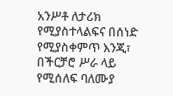አንሥቶ ለታሪክ የሚያስተላልፍና በሰነድ የሚያስቀምጥ እንጂ፣ በችርቻሮ ሥራ ላይ የሚሰለፍ ባለሙያ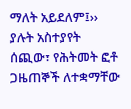ማለት አይደለም፤›› ያሉት አስተያየት ሰጪው፣ የሕትመት ፎቶ ጋዜጠኞች ለተቋማቸው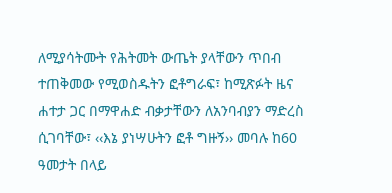ለሚያሳትሙት የሕትመት ውጤት ያላቸውን ጥበብ ተጠቅመው የሚወስዱትን ፎቶግራፍ፣ ከሚጽፉት ዜና ሐተታ ጋር በማዋሐድ ብቃታቸውን ለአንባብያን ማድረስ ሲገባቸው፣ ‹‹እኔ ያነሣሁትን ፎቶ ግዙኝ›› መባሉ ከ60 ዓመታት በላይ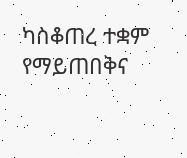ካስቆጠረ ተቋም የማይጠበቅና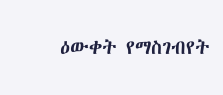ዕውቀት የማስገብየት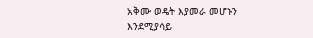አቅሙ ወዴት እያመራ መሆኑን እንደሚያሳይ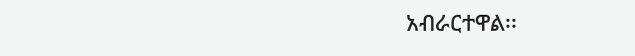አብራርተዋል፡፡